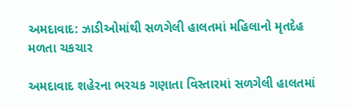અમદાવાદ: ઝાડીઓમાંથી સળગેલી હાલતમાં મહિલાનો મૃતદેહ મળતા ચકચાર

અમદાવાદ શહેરના ભરચક ગણાતા વિસ્તારમાં સળગેલી હાલતમાં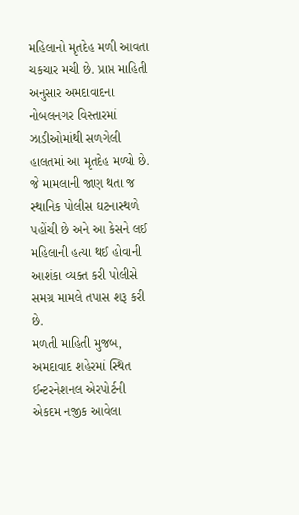મહિલાનો મૃતદેહ મળી આવતા ચકચાર મચી છે. પ્રાપ્ત માહિતી અનુસાર અમદાવાદના નોબલનગર વિસ્તારમાં ઝાડીઓમાંથી સળગેલી હાલતમાં આ મૃતદેહ મળ્યો છે. જે મામલાની જાણ થતા જ સ્થાનિક પોલીસ ઘટનાસ્થળે પહોંચી છે અને આ કેસને લઈ મહિલાની હત્યા થઈ હોવાની આશંકા વ્યક્ત કરી પોલીસે સમગ્ર મામલે તપાસ શરૂ કરી છે.
મળતી માહિતી મુજબ, અમદાવાદ શહેરમાં સ્થિત ઈન્ટરનેશનલ એરપોર્ટની એકદમ નજીક આવેલા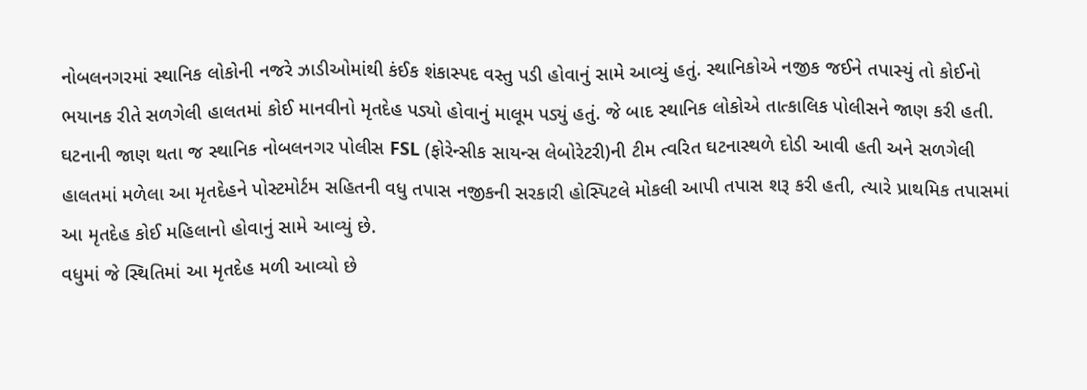નોબલનગરમાં સ્થાનિક લોકોની નજરે ઝાડીઓમાંથી કંઈક શંકાસ્પદ વસ્તુ પડી હોવાનું સામે આવ્યું હતું. સ્થાનિકોએ નજીક જઈને તપાસ્યું તો કોઈનો ભયાનક રીતે સળગેલી હાલતમાં કોઈ માનવીનો મૃતદેહ પડ્યો હોવાનું માલૂમ પડ્યું હતું. જે બાદ સ્થાનિક લોકોએ તાત્કાલિક પોલીસને જાણ કરી હતી.
ઘટનાની જાણ થતા જ સ્થાનિક નોબલનગર પોલીસ FSL (ફોરેન્સીક સાયન્સ લેબોરેટરી)ની ટીમ ત્વરિત ઘટનાસ્થળે દોડી આવી હતી અને સળગેલી હાલતમાં મળેલા આ મૃતદેહને પોસ્ટમોર્ટમ સહિતની વધુ તપાસ નજીકની સરકારી હોસ્પિટલે મોકલી આપી તપાસ શરૂ કરી હતી, ત્યારે પ્રાથમિક તપાસમાં આ મૃતદેહ કોઈ મહિલાનો હોવાનું સામે આવ્યું છે.
વધુમાં જે સ્થિતિમાં આ મૃતદેહ મળી આવ્યો છે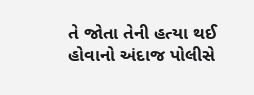તે જોતા તેની હત્યા થઈ હોવાનો અંદાજ પોલીસે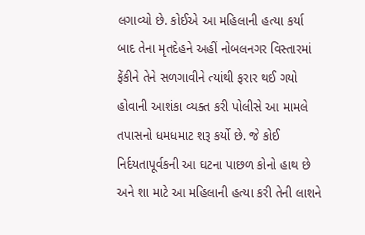લગાવ્યો છે. કોઈએ આ મહિલાની હત્યા કર્યા બાદ તેના મૃતદેહને અહીં નોબલનગર વિસ્તારમાં ફેંકીને તેને સળગાવીને ત્યાંથી ફરાર થઈ ગયો હોવાની આશંકા વ્યક્ત કરી પોલીસે આ મામલે તપાસનો ધમધમાટ શરૂ કર્યો છે. જે કોઈ નિર્દયતાપૂર્વકની આ ઘટના પાછળ કોનો હાથ છે અને શા માટે આ મહિલાની હત્યા કરી તેની લાશને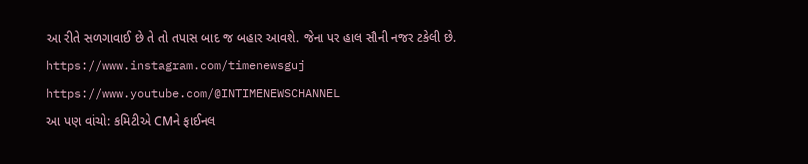આ રીતે સળગાવાઈ છે તે તો તપાસ બાદ જ બહાર આવશે. જેના પર હાલ સૌની નજર ટકેલી છે.
https://www.instagram.com/timenewsguj
https://www.youtube.com/@INTIMENEWSCHANNEL
આ પણ વાંચો: કમિટીએ CMને ફાઈનલ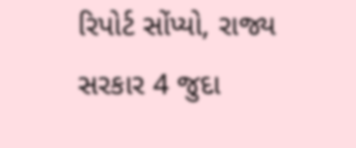રિપોર્ટ સોંપ્યો, રાજ્ય સરકાર 4 જુદા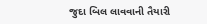જુદા બિલ લાવવાની તૈયારી